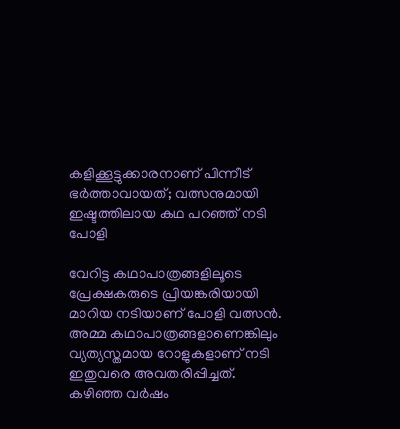കളിക്കൂട്ടുക്കാരനാണ് പിന്നീട് ഭർത്താവായത്; വത്സനുമായി ഇഷ്ടത്തിലായ കഥ പറഞ്ഞ് നടി പോളി

വേറിട്ട കഥാപാത്രങ്ങളിലൂടെ പ്രേക്ഷകരുടെ പ്രിയങ്കരിയായി മാറിയ നടിയാണ് പോളി വത്സന്‍. അമ്മ കഥാപാത്രങ്ങളാണെങ്കിലും വ്യത്യസ്തമായ റോളുകളാണ് നടി ഇതുവരെ അവതരിപ്പിച്ചത്. കഴിഞ്ഞ വര്‍ഷം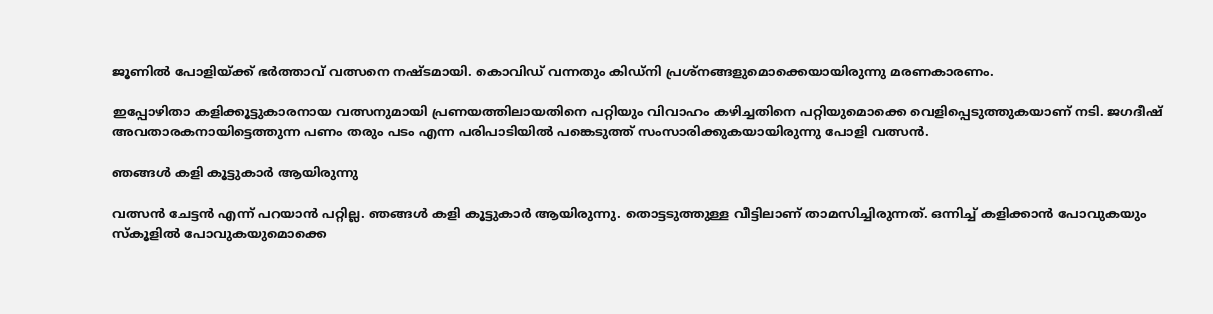ജൂണില്‍ പോളിയ്ക്ക് ഭര്‍ത്താവ് വത്സനെ നഷ്ടമായി. കൊവിഡ് വന്നതും കിഡ്‌നി പ്രശ്‌നങ്ങളുമൊക്കെയായിരുന്നു മരണകാരണം.

ഇപ്പോഴിതാ കളിക്കൂട്ടുകാരനായ വത്സനുമായി പ്രണയത്തിലായതിനെ പറ്റിയും വിവാഹം കഴിച്ചതിനെ പറ്റിയുമൊക്കെ വെളിപ്പെടുത്തുകയാണ് നടി. ജഗദീഷ് അവതാരകനായിട്ടെത്തുന്ന പണം തരും പടം എന്ന പരിപാടിയില്‍ പങ്കെടുത്ത് സംസാരിക്കുകയായിരുന്നു പോളി വത്സന്‍.

ഞങ്ങള്‍ കളി കൂട്ടുകാര്‍ ആയിരുന്നു

വത്സന്‍ ചേട്ടന്‍ എന്ന് പറയാന്‍ പറ്റില്ല. ഞങ്ങള്‍ കളി കൂട്ടുകാര്‍ ആയിരുന്നു. തൊട്ടടുത്തുള്ള വീട്ടിലാണ് താമസിച്ചിരുന്നത്. ഒന്നിച്ച് കളിക്കാന്‍ പോവുകയും സ്‌കൂളില്‍ പോവുകയുമൊക്കെ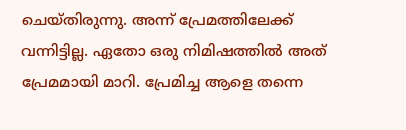ചെയ്തിരുന്നു. അന്ന് പ്രേമത്തിലേക്ക് വന്നിട്ടില്ല. ഏതോ ഒരു നിമിഷത്തില്‍ അത് പ്രേമമായി മാറി. പ്രേമിച്ച ആളെ തന്നെ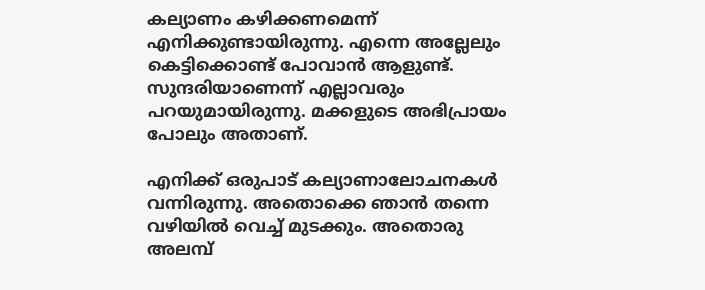കല്യാണം കഴിക്കണമെന്ന് എനിക്കുണ്ടായിരുന്നു. എന്നെ അല്ലേലും കെട്ടിക്കൊണ്ട് പോവാന്‍ ആളുണ്ട്. സുന്ദരിയാണെന്ന് എല്ലാവരും പറയുമായിരുന്നു. മക്കളുടെ അഭിപ്രായം പോലും അതാണ്.

എനിക്ക് ഒരുപാട് കല്യാണാലോചനകള്‍ വന്നിരുന്നു. അതൊക്കെ ഞാന്‍ തന്നെ വഴിയില്‍ വെച്ച് മുടക്കും. അതൊരു അലമ്പ്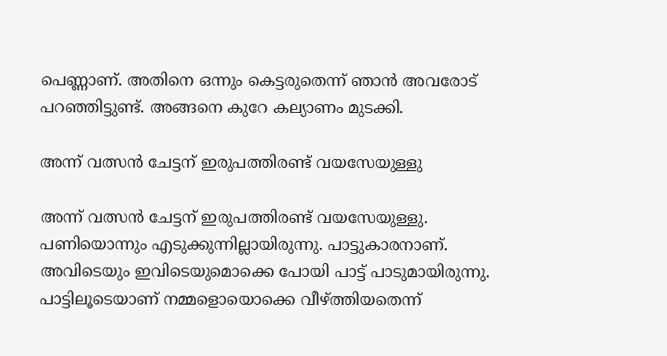പെണ്ണാണ്. അതിനെ ഒന്നും കെട്ടരുതെന്ന് ഞാന്‍ അവരോട് പറഞ്ഞിട്ടുണ്ട്. അങ്ങനെ കുറേ കല്യാണം മുടക്കി.

അന്ന് വത്സന്‍ ചേട്ടന് ഇരുപത്തിരണ്ട് വയസേയുള്ളു

അന്ന് വത്സന്‍ ചേട്ടന് ഇരുപത്തിരണ്ട് വയസേയുള്ളു. പണിയൊന്നും എടുക്കുന്നില്ലായിരുന്നു. പാട്ടുകാരനാണ്. അവിടെയും ഇവിടെയുമൊക്കെ പോയി പാട്ട് പാടുമായിരുന്നു. പാട്ടിലൂടെയാണ് നമ്മളൊയൊക്കെ വീഴ്ത്തിയതെന്ന്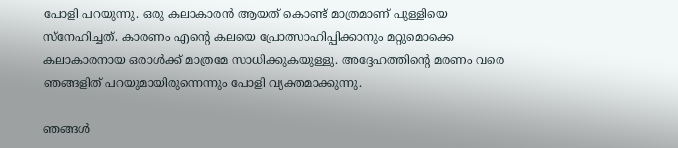പോളി പറയുന്നു. ഒരു കലാകാരന്‍ ആയത് കൊണ്ട് മാത്രമാണ് പുള്ളിയെ സ്‌നേഹിച്ചത്. കാരണം എന്റെ കലയെ പ്രോത്സാഹിപ്പിക്കാനും മറ്റുമൊക്കെ കലാകാരനായ ഒരാള്‍ക്ക് മാത്രമേ സാധിക്കുകയുള്ളു. അദ്ദേഹത്തിന്റെ മരണം വരെ ഞങ്ങളിത് പറയുമായിരുന്നെന്നും പോളി വ്യക്തമാക്കുന്നു.

ഞങ്ങള്‍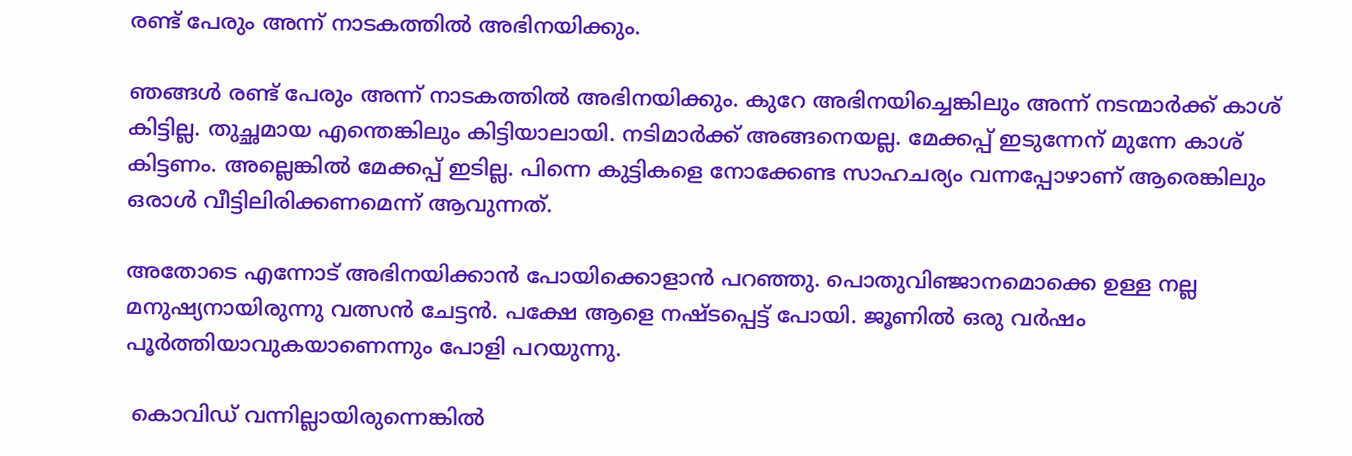രണ്ട് പേരും അന്ന് നാടകത്തില്‍ അഭിനയിക്കും.

ഞങ്ങള്‍ രണ്ട് പേരും അന്ന് നാടകത്തില്‍ അഭിനയിക്കും. കുറേ അഭിനയിച്ചെങ്കിലും അന്ന് നടന്മാര്‍ക്ക് കാശ് കിട്ടില്ല. തുച്ഛമായ എന്തെങ്കിലും കിട്ടിയാലായി. നടിമാര്‍ക്ക് അങ്ങനെയല്ല. മേക്കപ്പ് ഇടുന്നേന് മുന്നേ കാശ് കിട്ടണം. അല്ലെങ്കില്‍ മേക്കപ്പ് ഇടില്ല. പിന്നെ കുട്ടികളെ നോക്കേണ്ട സാഹചര്യം വന്നപ്പോഴാണ് ആരെങ്കിലും ഒരാള്‍ വീട്ടിലിരിക്കണമെന്ന് ആവുന്നത്.

അതോടെ എന്നോട് അഭിനയിക്കാന്‍ പോയിക്കൊളാന്‍ പറഞ്ഞു. പൊതുവിഞ്ജാനമൊക്കെ ഉള്ള നല്ല മനുഷ്യനായിരുന്നു വത്സന്‍ ചേട്ടന്‍. പക്ഷേ ആളെ നഷ്ടപ്പെട്ട് പോയി. ജൂണില്‍ ഒരു വര്‍ഷം പൂര്‍ത്തിയാവുകയാണെന്നും പോളി പറയുന്നു.

 കൊവിഡ് വന്നില്ലായിരുന്നെങ്കില്‍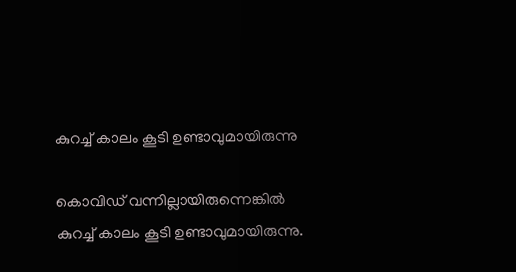കുറച്ച് കാലം കൂടി ഉണ്ടാവുമായിരുന്നു

കൊവിഡ് വന്നില്ലായിരുന്നെങ്കില്‍ കുറച്ച് കാലം കൂടി ഉണ്ടാവുമായിരുന്നു.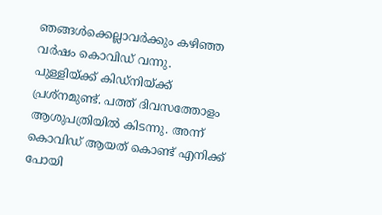ഞങ്ങള്‍ക്കെല്ലാവര്‍ക്കും കഴിഞ്ഞ വര്‍ഷം കൊവിഡ് വന്നു. പുള്ളിയ്ക്ക് കിഡ്‌നിയ്ക്ക് പ്രശ്‌നമുണ്ട്. പത്ത് ദിവസത്തോളം ആശുപത്രിയില്‍ കിടന്നു. അന്ന് കൊവിഡ് ആയത് കൊണ്ട് എനിക്ക് പോയി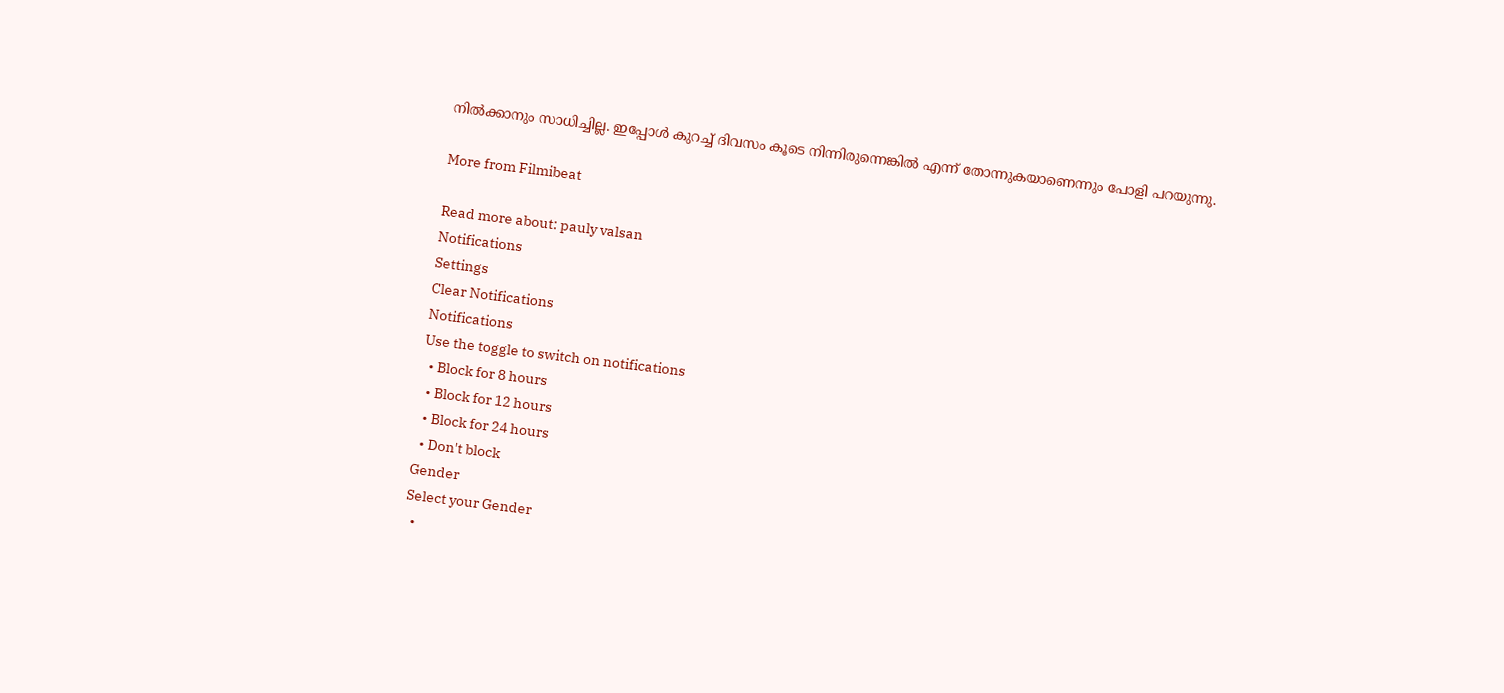നില്‍ക്കാനും സാധിച്ചില്ല. ഇപ്പോള്‍ കുറച്ച് ദിവസം കൂടെ നിന്നിരുന്നെങ്കില്‍ എന്ന് തോന്നുകയാണെന്നും പോളി പറയുന്നു.

More from Filmibeat

Read more about: pauly valsan
Notifications
Settings
Clear Notifications
Notifications
Use the toggle to switch on notifications
  • Block for 8 hours
  • Block for 12 hours
  • Block for 24 hours
  • Don't block
Gender
Select your Gender
  •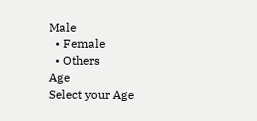Male
  • Female
  • Others
Age
Select your Age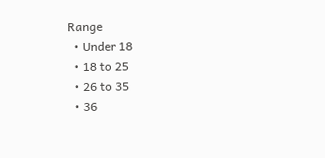Range
  • Under 18
  • 18 to 25
  • 26 to 35
  • 36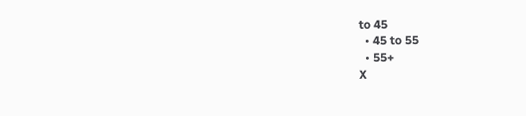to 45
  • 45 to 55
  • 55+
X